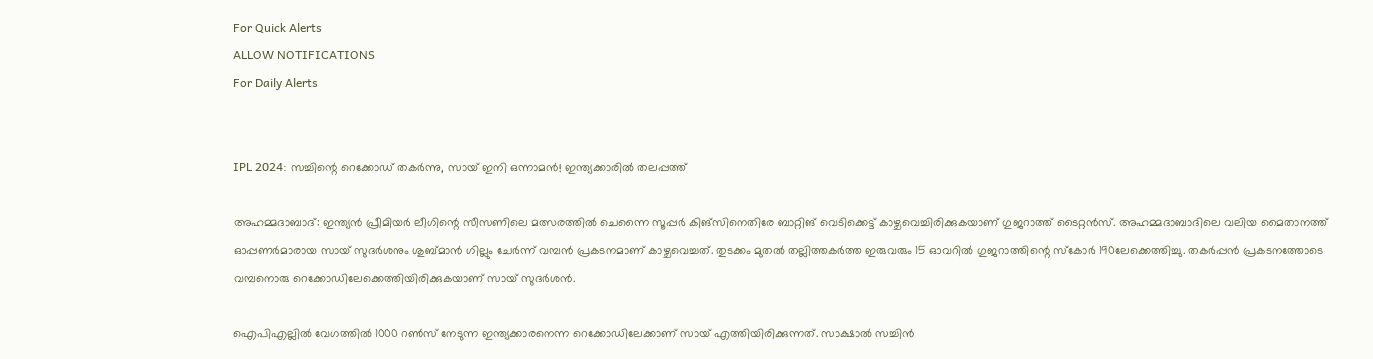For Quick Alerts
ALLOW NOTIFICATIONS
For Daily Alerts


IPL 2024: സച്ചിന്റെ റെക്കോഡ് തകര്‍ന്നു, സായ് ഇനി ഒന്നാമന്‍! ഇന്ത്യക്കാരില്‍ തലപ്പത്ത്

അഹമ്മദാബാദ്: ഇന്ത്യന്‍ പ്രീമിയര്‍ ലീഗിന്റെ സീസണിലെ മത്സരത്തില്‍ ചെന്നൈ സൂപ്പര്‍ കിങ്‌സിനെതിരേ ബാറ്റിങ് വെടിക്കെട്ട് കാഴ്ചവെച്ചിരിക്കുകയാണ് ഗുജറാത്ത് ടൈറ്റന്‍സ്. അഹമ്മദാബാദിലെ വലിയ മൈതാനത്ത് ഓപ്പണര്‍മാരായ സായ് സുദര്‍ശനും ശുബ്മാന്‍ ഗില്ലും ചേര്‍ന്ന് വമ്പന്‍ പ്രകടനമാണ് കാഴ്ചവെച്ചത്. തുടക്കം മുതല്‍ തല്ലിത്തകര്‍ത്ത ഇരുവരും 15 ഓവറില്‍ ഗുജറാത്തിന്റെ സ്‌കോര്‍ 190ലേക്കെത്തിച്ചു. തകര്‍പ്പന്‍ പ്രകടനത്തോടെ വമ്പനൊരു റെക്കോഡിലേക്കെത്തിയിരിക്കുകയാണ് സായ് സുദര്‍ശന്‍.

ഐപിഎല്ലില്‍ വേഗത്തില്‍ 1000 റണ്‍സ് നേടുന്ന ഇന്ത്യക്കാരനെന്ന റെക്കോഡിലേക്കാണ് സായ് എത്തിയിരിക്കുന്നത്. സാക്ഷാല്‍ സച്ചിന്‍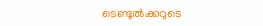ടെണ്ടുല്‍ക്കറുടെ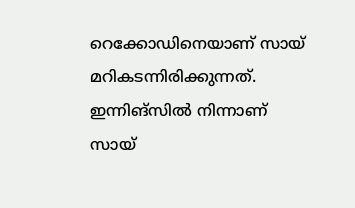റെക്കോഡിനെയാണ് സായ് മറികടന്നിരിക്കുന്നത്. ഇന്നിങ്‌സില്‍ നിന്നാണ് സായ്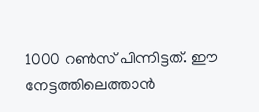1000 റണ്‍സ് പിന്നിട്ടത്. ഈ നേട്ടത്തിലെത്താന്‍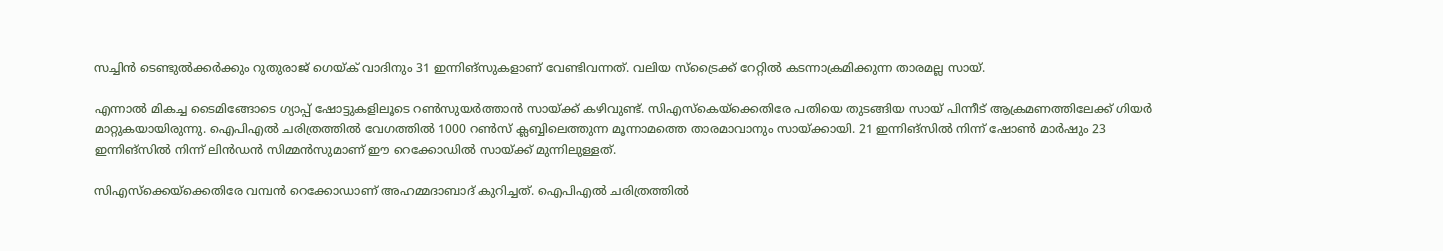സച്ചിന്‍ ടെണ്ടുല്‍ക്കര്‍ക്കും റുതുരാജ് ഗെയ്ക് വാദിനും 31 ഇന്നിങ്‌സുകളാണ് വേണ്ടിവന്നത്. വലിയ സ്‌ട്രൈക്ക് റേറ്റില്‍ കടന്നാക്രമിക്കുന്ന താരമല്ല സായ്.

എന്നാല്‍ മികച്ച ടൈമിങ്ങോടെ ഗ്യാപ്പ് ഷോട്ടുകളിലൂടെ റണ്‍സുയര്‍ത്താന്‍ സായ്ക്ക് കഴിവുണ്ട്. സിഎസ്‌കെയ്‌ക്കെതിരേ പതിയെ തുടങ്ങിയ സായ് പിന്നീട് ആക്രമണത്തിലേക്ക് ഗിയര്‍ മാറ്റുകയായിരുന്നു. ഐപിഎല്‍ ചരിത്രത്തില്‍ വേഗത്തില്‍ 1000 റണ്‍സ് ക്ലബ്ബിലെത്തുന്ന മൂന്നാമത്തെ താരമാവാനും സായ്ക്കായി. 21 ഇന്നിങ്‌സില്‍ നിന്ന് ഷോണ്‍ മാര്‍ഷും 23 ഇന്നിങ്‌സില്‍ നിന്ന് ലിന്‍ഡന്‍ സിമ്മന്‍സുമാണ് ഈ റെക്കോഡില്‍ സായ്ക്ക് മുന്നിലുള്ളത്.

സിഎസ്‌ക്കെയ്‌ക്കെതിരേ വമ്പന്‍ റെക്കോഡാണ് അഹമ്മദാബാദ് കുറിച്ചത്. ഐപിഎല്‍ ചരിത്രത്തില്‍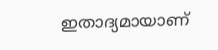ഇതാദ്യമായാണ്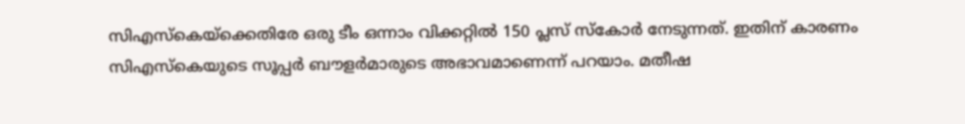സിഎസ്‌കെയ്‌ക്കെതിരേ ഒരു ടീം ഒന്നാം വിക്കറ്റില്‍ 150 പ്ലസ് സ്‌കോര്‍ നേടുന്നത്. ഇതിന് കാരണം സിഎസ്‌കെയുടെ സൂപ്പര്‍ ബൗളര്‍മാരുടെ അഭാവമാണെന്ന് പറയാം. മതീഷ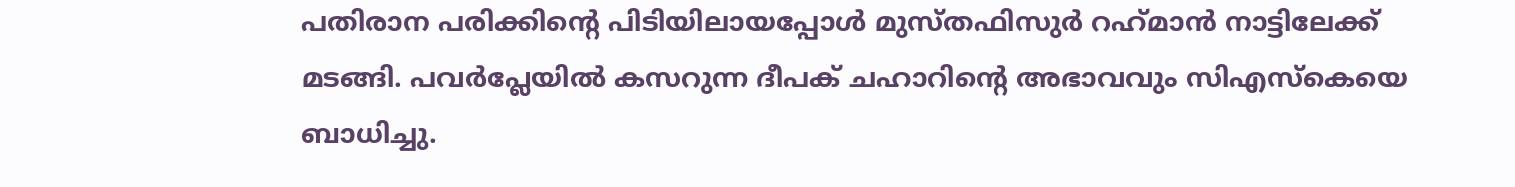പതിരാന പരിക്കിന്റെ പിടിയിലായപ്പോള്‍ മുസ്തഫിസുര്‍ റഹ്‌മാന്‍ നാട്ടിലേക്ക് മടങ്ങി. പവര്‍പ്ലേയില്‍ കസറുന്ന ദീപക് ചഹാറിന്റെ അഭാവവും സിഎസ്‌കെയെ ബാധിച്ചു.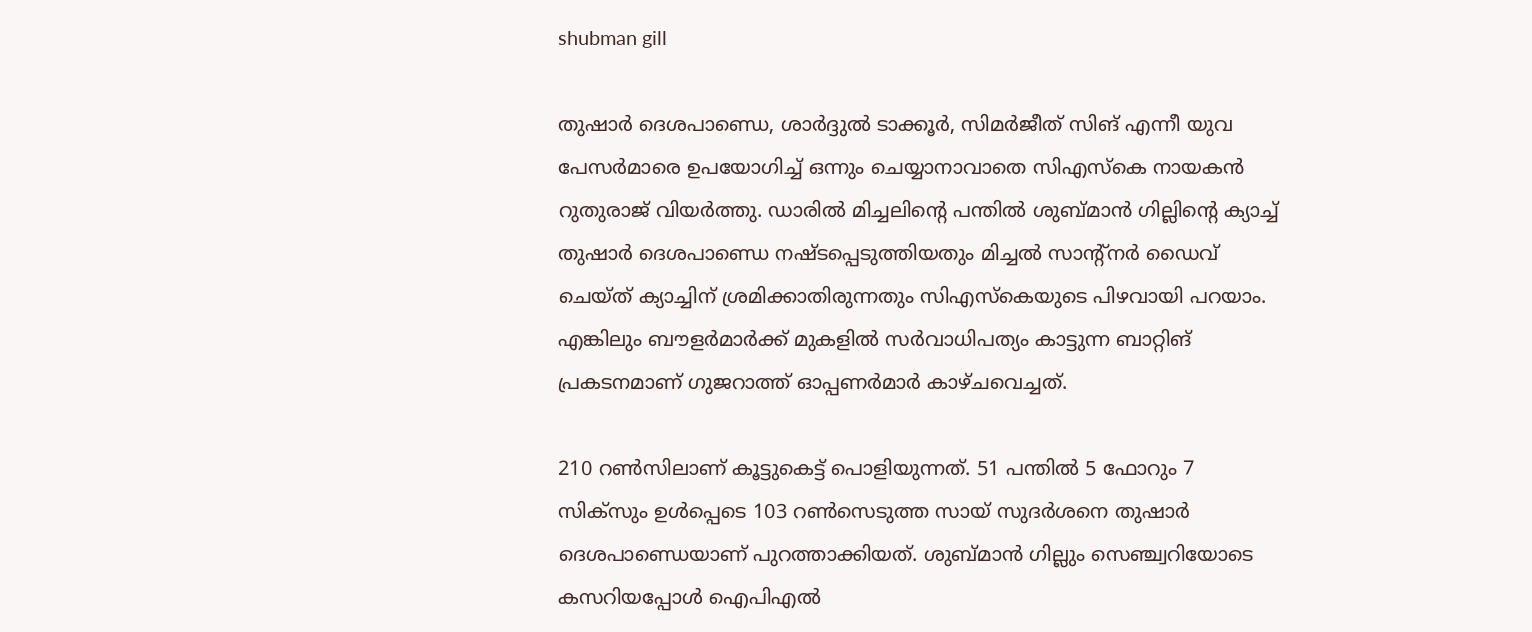shubman gill

തുഷാര്‍ ദെശപാണ്ഡെ, ശാര്‍ദ്ദുല്‍ ടാക്കൂര്‍, സിമര്‍ജീത് സിങ് എന്നീ യുവ പേസര്‍മാരെ ഉപയോഗിച്ച് ഒന്നും ചെയ്യാനാവാതെ സിഎസ്‌കെ നായകന്‍ റുതുരാജ് വിയര്‍ത്തു. ഡാരില്‍ മിച്ചലിന്റെ പന്തില്‍ ശുബ്മാന്‍ ഗില്ലിന്റെ ക്യാച്ച് തുഷാര്‍ ദെശപാണ്ഡെ നഷ്ടപ്പെടുത്തിയതും മിച്ചല്‍ സാന്റ്‌നര്‍ ഡൈവ് ചെയ്ത് ക്യാച്ചിന് ശ്രമിക്കാതിരുന്നതും സിഎസ്‌കെയുടെ പിഴവായി പറയാം. എങ്കിലും ബൗളര്‍മാര്‍ക്ക് മുകളില്‍ സര്‍വാധിപത്യം കാട്ടുന്ന ബാറ്റിങ് പ്രകടനമാണ് ഗുജറാത്ത് ഓപ്പണര്‍മാര്‍ കാഴ്ചവെച്ചത്.

210 റണ്‍സിലാണ് കൂട്ടുകെട്ട് പൊളിയുന്നത്. 51 പന്തില്‍ 5 ഫോറും 7 സിക്‌സും ഉള്‍പ്പെടെ 103 റണ്‍സെടുത്ത സായ് സുദര്‍ശനെ തുഷാര്‍ ദെശപാണ്ഡെയാണ് പുറത്താക്കിയത്. ശുബ്മാന്‍ ഗില്ലും സെഞ്ച്വറിയോടെ കസറിയപ്പോള്‍ ഐപിഎല്‍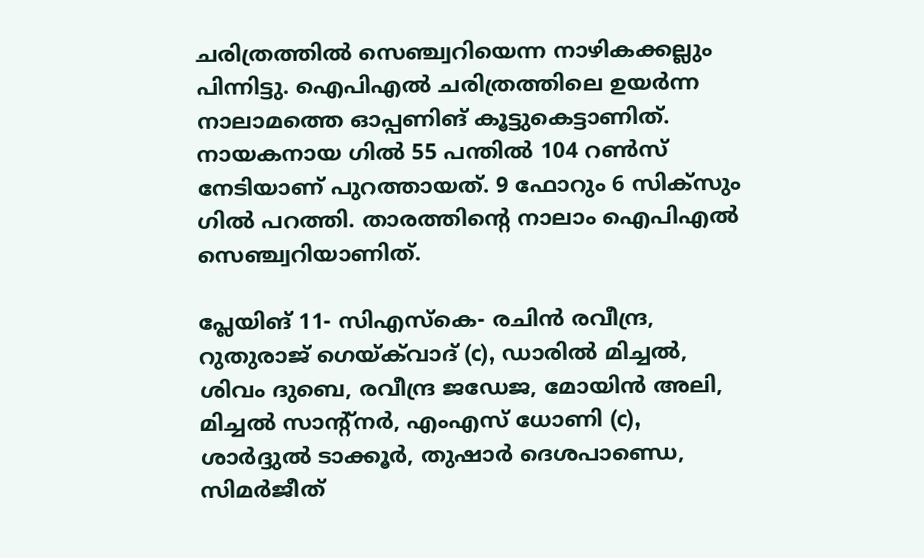ചരിത്രത്തില്‍ സെഞ്ച്വറിയെന്ന നാഴികക്കല്ലും പിന്നിട്ടു. ഐപിഎല്‍ ചരിത്രത്തിലെ ഉയര്‍ന്ന നാലാമത്തെ ഓപ്പണിങ് കൂട്ടുകെട്ടാണിത്. നായകനായ ഗില്‍ 55 പന്തില്‍ 104 റണ്‍സ് നേടിയാണ് പുറത്തായത്. 9 ഫോറും 6 സിക്‌സും ഗില്‍ പറത്തി. താരത്തിന്റെ നാലാം ഐപിഎല്‍ സെഞ്ച്വറിയാണിത്.

പ്ലേയിങ് 11- സിഎസ്‌കെ- രചിന്‍ രവീന്ദ്ര, റുതുരാജ് ഗെയ്ക്‌വാദ് (c), ഡാരില്‍ മിച്ചല്‍, ശിവം ദുബെ, രവീന്ദ്ര ജഡേജ, മോയിന്‍ അലി, മിച്ചല്‍ സാന്റ്‌നര്‍, എംഎസ് ധോണി (c), ശാര്‍ദ്ദുല്‍ ടാക്കൂര്‍, തുഷാര്‍ ദെശപാണ്ഡെ, സിമര്‍ജീത്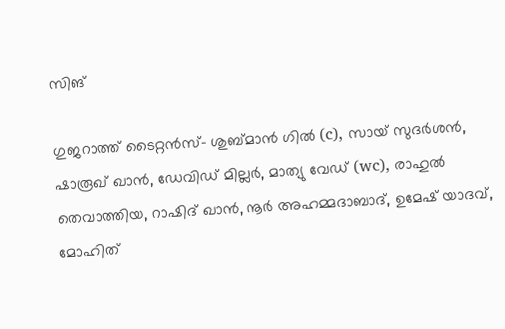സിങ്

ഗുജറാത്ത് ടൈറ്റന്‍സ്- ശുബ്മാന്‍ ഗില്‍ (c), സായ് സുദര്‍ശന്‍, ഷാരൂഖ് ഖാന്‍, ഡേവിഡ് മില്ലര്‍, മാത്യു വേഡ് (wc), രാഹുല്‍ തെവാത്തിയ, റാഷിദ് ഖാന്‍, നൂര്‍ അഹമ്മദാബാദ്, ഉമേഷ് യാദവ്, മോഹിത്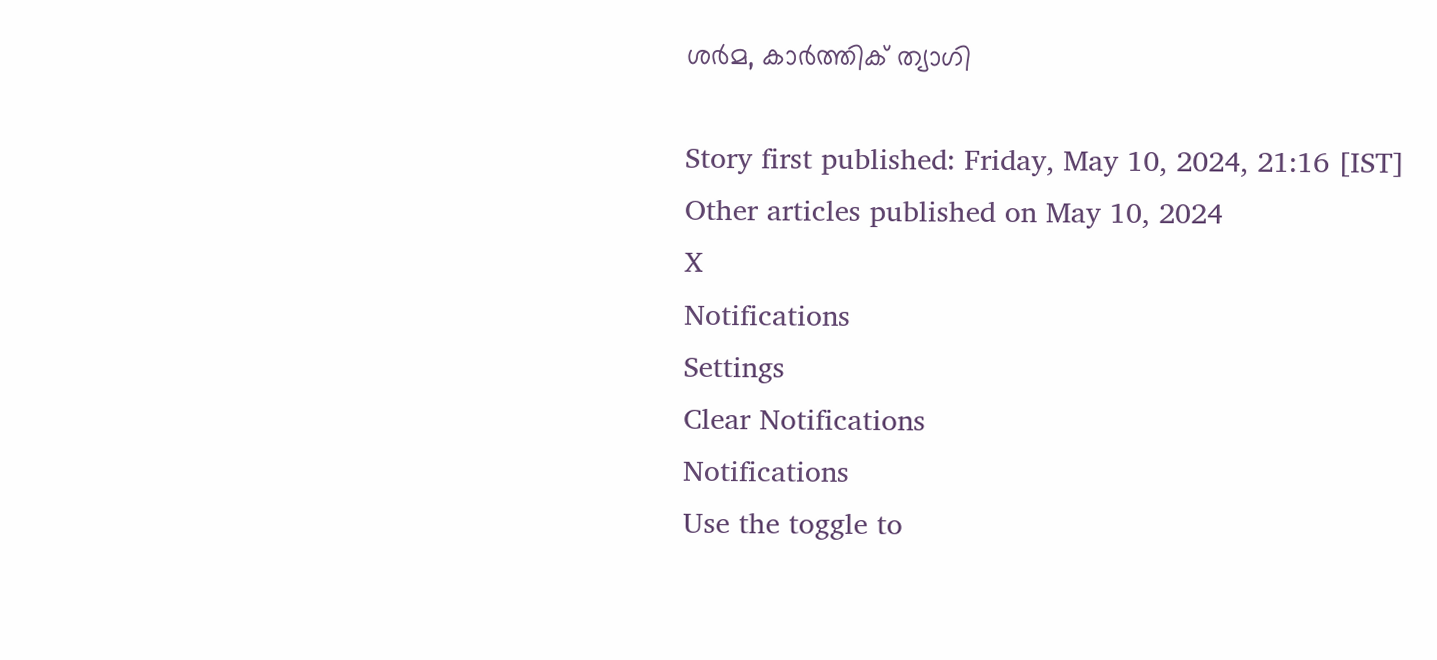ശര്‍മ, കാര്‍ത്തിക് ത്യാഗി

Story first published: Friday, May 10, 2024, 21:16 [IST]
Other articles published on May 10, 2024
X
Notifications
Settings
Clear Notifications
Notifications
Use the toggle to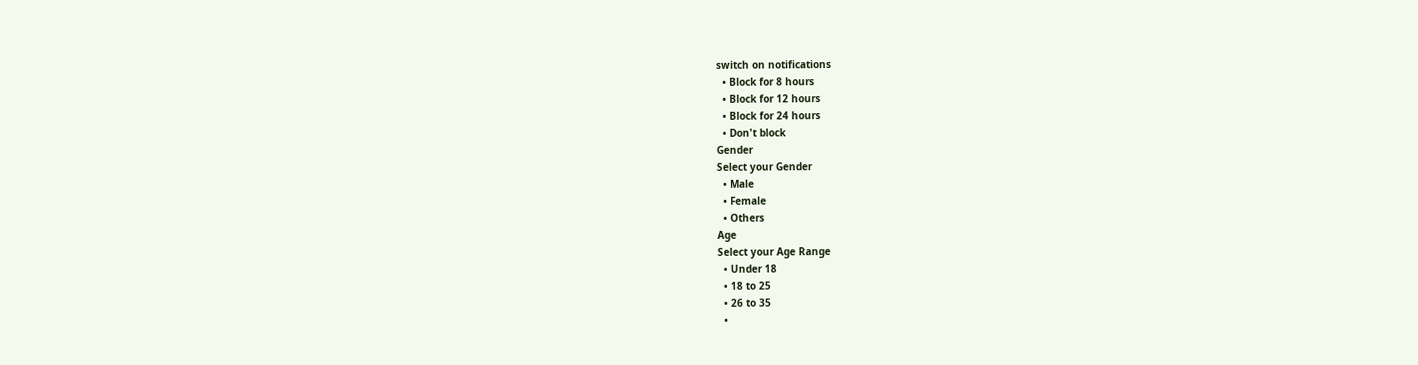switch on notifications
  • Block for 8 hours
  • Block for 12 hours
  • Block for 24 hours
  • Don't block
Gender
Select your Gender
  • Male
  • Female
  • Others
Age
Select your Age Range
  • Under 18
  • 18 to 25
  • 26 to 35
  •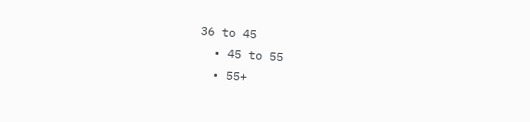36 to 45
  • 45 to 55
  • 55+